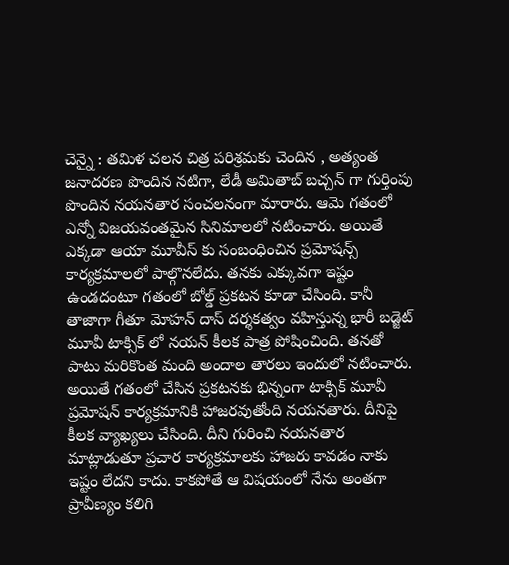చెన్నై : తమిళ చలన చిత్ర పరిశ్రమకు చెందిన , అత్యంత జనాదరణ పొందిన నటిగా, లేడీ అమితాబ్ బచ్చన్ గా గుర్తింపు పొందిన నయనతార సంచలనంగా మారారు. ఆమె గతంలో ఎన్నో విజయవంతమైన సినిమాలలో నటించారు. అయితే ఎక్కడా ఆయా మూవీస్ కు సంబంధించిన ప్రమోషన్స్ కార్యక్రమాలలో పాల్గొనలేదు. తనకు ఎక్కువగా ఇష్టం ఉండదంటూ గతంలో బోల్డ్ ప్రకటన కూడా చేసింది. కానీ తాజాగా గీతూ మోహన్ దాస్ దర్శకత్వం వహిస్తున్న భారీ బడ్జెట్ మూవీ టాక్సిక్ లో నయన్ కీలక పాత్ర పోషించింది. తనతో పాటు మరికొంత మంది అందాల తారలు ఇందులో నటించారు. అయితే గతంలో చేసిన ప్రకటనకు భిన్నంగా టాక్సిక్ మూవీ ప్రమోషన్ కార్యక్రమానికి హాజరవుతోంది నయనతారు. దీనిపై కీలక వ్యాఖ్యలు చేసింది. దీని గురించి నయనతార మాట్లాడుతూ ప్రచార కార్యక్రమాలకు హాజరు కావడం నాకు ఇష్టం లేదని కాదు. కాకపోతే ఆ విషయంలో నేను అంతగా ప్రావీణ్యం కలిగి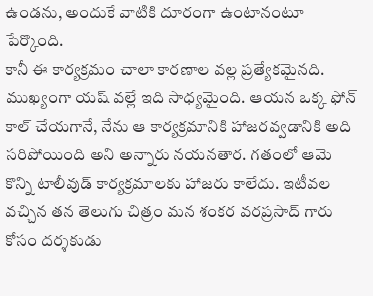ఉండను, అందుకే వాటికి దూరంగా ఉంటానంటూ పేర్కొంది.
కానీ ఈ కార్యక్రమం చాలా కారణాల వల్ల ప్రత్యేకమైనది. ముఖ్యంగా యష్ వల్లే ఇది సాధ్యమైంది. ఆయన ఒక్క ఫోన్ కాల్ చేయగానే, నేను ఆ కార్యక్రమానికి హాజరవ్వడానికి అది సరిపోయింది అని అన్నారు నయనతార. గతంలో ఆమె కొన్ని టాలీవుడ్ కార్యక్రమాలకు హాజరు కాలేదు. ఇటీవల వచ్చిన తన తెలుగు చిత్రం మన శంకర వరప్రసాద్ గారు కోసం దర్శకుడు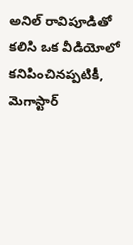అనిల్ రావిపూడితో కలిసి ఒక వీడియోలో కనిపించినప్పటికీ, మెగాస్టార్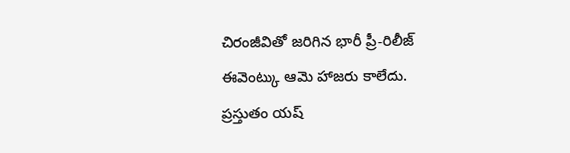చిరంజీవితో జరిగిన భారీ ప్రీ-రిలీజ్ ఈవెంట్కు ఆమె హాజరు కాలేదు. ప్రస్తుతం యష్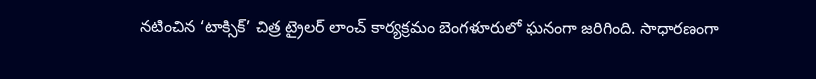నటించిన ‘టాక్సిక్’ చిత్ర ట్రైలర్ లాంచ్ కార్యక్రమం బెంగళూరులో ఘనంగా జరిగింది. సాధారణంగా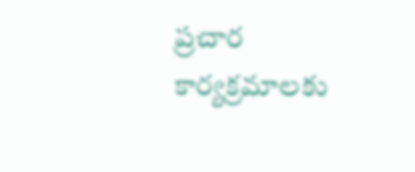ప్రచార కార్యక్రమాలకు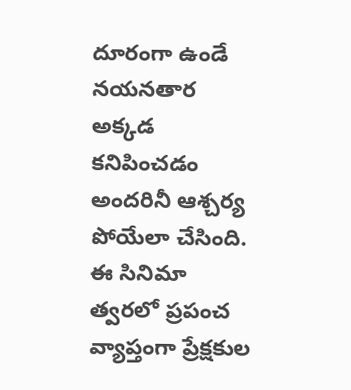దూరంగా ఉండే నయనతార అక్కడ కనిపించడం అందరినీ ఆశ్చర్య పోయేలా చేసింది. ఈ సినిమా త్వరలో ప్రపంచ వ్యాప్తంగా ప్రేక్షకుల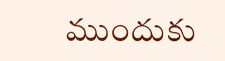ముందుకు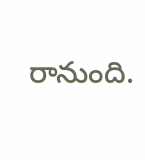రానుంది.